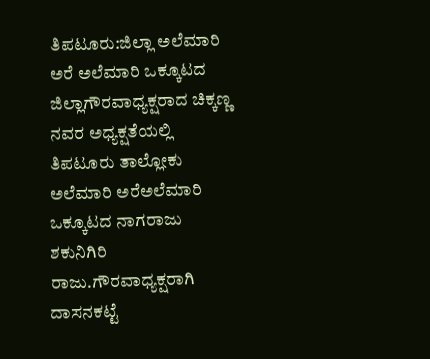ತಿಪಟೂರು:ಜಿಲ್ಲಾ ಅಲೆಮಾರಿ ಅರೆ ಅಲೆಮಾರಿ ಒಕ್ಕೂಟದ ಜಿಲ್ಲಾಗೌರವಾಧ್ಯಕ್ಷರಾದ ಚಿಕ್ಕಣ್ಣ ನವರ ಅಧ್ಯಕ್ಷತೆಯಲ್ಲಿ ತಿಪಟೂರು ತಾಲ್ಲೋಕು ಅಲೆಮಾರಿ ಅರೆಅಲೆಮಾರಿ ಒಕ್ಕೂಟದ ನಾಗರಾಜು ಶಕುನಿಗಿರಿ ರಾಜು.ಗೌರವಾಧ್ಯಕ್ಷರಾಗಿ ದಾಸನಕಟ್ಟೆ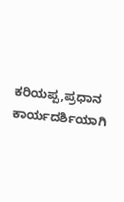ಕರಿಯಪ್ಪ,ಪ್ರಧಾನ ಕಾರ್ಯದರ್ಶಿಯಾಗಿ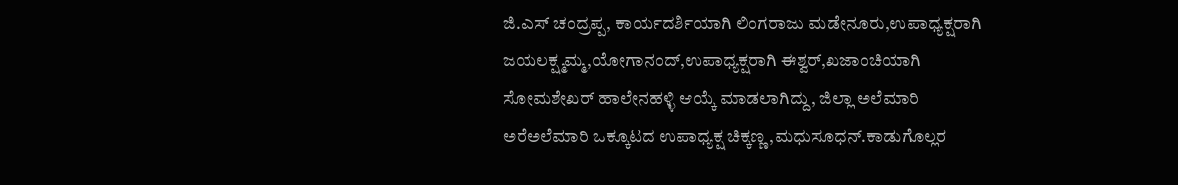ಜಿ.ಎಸ್ ಚಂದ್ರಪ್ಪ, ಕಾರ್ಯದರ್ಶಿಯಾಗಿ ಲಿಂಗರಾಜು ಮಡೇನೂರು,ಉಪಾಧ್ಯಕ್ಷರಾಗಿ ಜಯಲಕ್ಷ್ಮಮ್ಮ,ಯೋಗಾನಂದ್,ಉಪಾಧ್ಯಕ್ಷರಾಗಿ ಈಶ್ವರ್,ಖಜಾಂಚಿಯಾಗಿ ಸೋಮಶೇಖರ್ ಹಾಲೇನಹಳ್ಳಿ ಆಯ್ಕೆ ಮಾಡಲಾಗಿದ್ದು, ಜಿಲ್ಲಾ ಅಲೆಮಾರಿ ಅರೆಅಲೆಮಾರಿ ಒಕ್ಕೂಟದ ಉಪಾಧ್ಯಕ್ಷ ಚಿಕ್ಕಣ್ಣ,ಮಧುಸೂಧನ್.ಕಾಡುಗೊಲ್ಲರ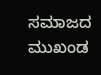ಸಮಾಜದ ಮುಖಂಡ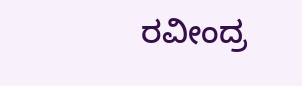ರವೀಂದ್ರ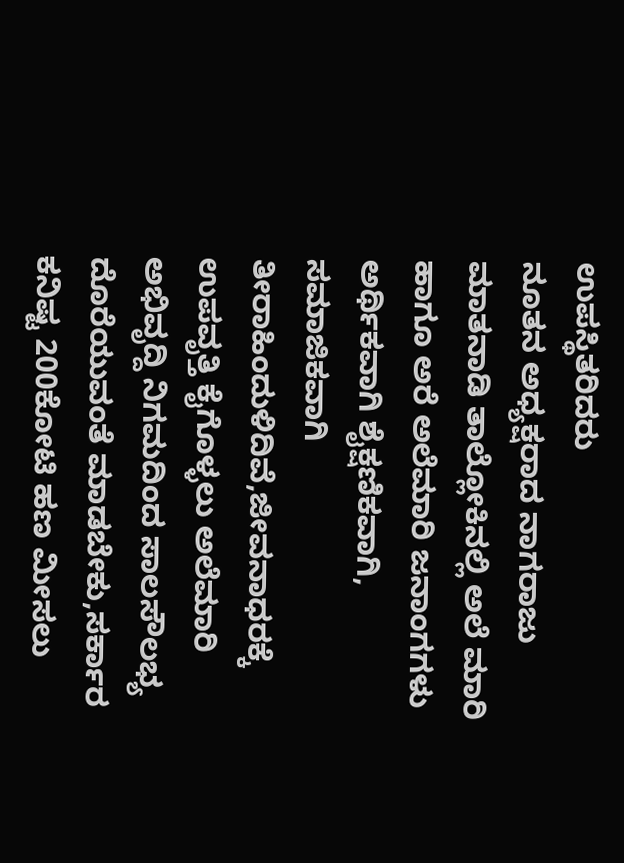ಉಪಸ್ಥಿತರಿದರು
ನೂತನ ಅಧ್ಯಕ್ಷರಾದ ನಾಗರಾಜು ಮಾತನಾಡಿ ತಾಲ್ಲೋಕಿನಲ್ಲಿ ಅಲೆ ಮಾರಿ ಹಾಗೂ ಅರೆ ಅಲೆಮಾರಿ ಜನಾಂಗಗಳು ಅರ್ಥಿಕವಾಗಿ ಶೈಕ್ಷಣಿಕವಾಗಿ, ಸಮಾಜಿಕವಾಗಿ ತೀರಾಹಿಂದುಳಿದಿವೆ,ಜೀವನಾಧರಕ್ಕೆ ಉಪವೃತ್ತಿ ಕೈಗೊಳ್ಳಲು ಅಲೆಮಾರಿ ಅಭಿವೃದ್ದಿ ನಿಗಮದಿಂದ ಸಾಲಸೌಲಭ್ಯ ದೊರೆಯುವಂತೆ ಮಾಡಬೇಕು,ಸರ್ಕಾರ ಕನಿಷ್ಟ 200ಕೋಟಿ ಹಣ ಮೀಸಲು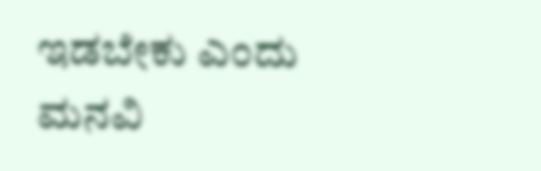ಇಡಬೇಕು ಎಂದು ಮನವಿ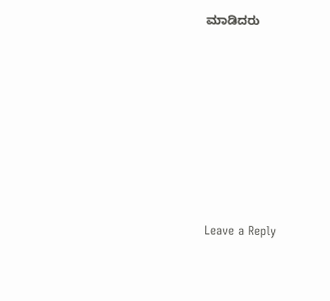ಮಾಡಿದರು









Leave a Reply